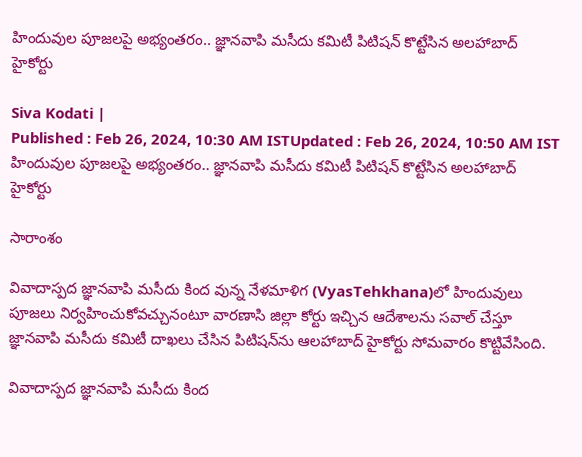హిందువుల పూజలపై అభ్యంతరం.. జ్ఞానవాపి మసీదు కమిటీ పిటిషన్ కొట్టేసిన అలహాబాద్ హైకోర్టు

Siva Kodati |
Published : Feb 26, 2024, 10:30 AM ISTUpdated : Feb 26, 2024, 10:50 AM IST
హిందువుల పూజలపై అభ్యంతరం.. జ్ఞానవాపి మసీదు కమిటీ పిటిషన్ కొట్టేసిన అలహాబాద్ హైకోర్టు

సారాంశం

వివాదాస్పద జ్ఞానవాపి మసీదు కింద వున్న నేళమాళిగ (VyasTehkhana)లో హిందువులు పూజలు నిర్వహించుకోవచ్చునంటూ వారణాసి జిల్లా కోర్టు ఇచ్చిన ఆదేశాలను సవాల్ చేస్తూ జ్ఞానవాపి మసీదు కమిటీ దాఖలు చేసిన పిటిషన్‌ను ఆలహాబాద్ హైకోర్టు సోమవారం కొట్టివేసింది.

వివాదాస్పద జ్ఞానవాపి మసీదు కింద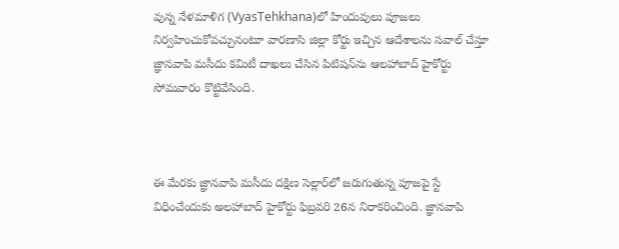వున్న నేళమాళిగ (VyasTehkhana)లో హిందువులు పూజలు నిర్వహించుకోవచ్చునంటూ వారణాసి జిల్లా కోర్టు ఇచ్చిన ఆదేశాలను సవాల్ చేస్తూ జ్ఞానవాపి మసీదు కమిటీ దాఖలు చేసిన పిటిషన్‌ను ఆలహాబాద్ హైకోర్టు సోమవారం కొట్టివేసింది.



ఈ మేరకు జ్ఞానవాపి మసీదు దక్షిణ సెల్లార్‌లో జరుగుతున్న పూజపై స్టే విధించేందుకు అలహాబాద్ హైకోర్టు ఫిబ్రవరి 26న నిరాకరించింది. జ్ఞానవాపి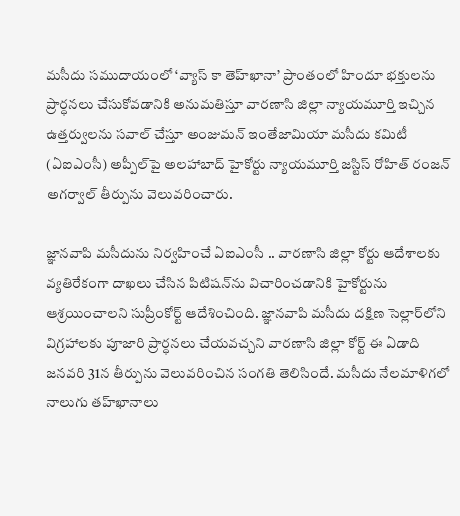మసీదు సముదాయంలో ‘వ్యాస్ కా తెహ్‌ఖానా’ ప్రాంతంలో హిందూ భక్తులను ప్రార్ధనలు చేసుకోవడానికి అనుమతిస్తూ వారణాసి జిల్లా న్యాయమూర్తి ఇచ్చిన ఉత్తర్వులను సవాల్ చేస్తూ అంజుమన్ ఇంతేజామియా మసీదు కమిటీ (ఏఐఎంసీ) అప్పీల్‌పై అలహాబాద్ హైకోర్టు న్యాయమూర్తి జస్టిస్ రోహిత్ రంజన్ అగర్వాల్ తీర్పును వెలువరించారు.

జ్ఞానవాపి మసీదును నిర్వహించే ఏఐఎంసీ .. వారణాసి జిల్లా కోర్టు ఆదేశాలకు వ్యతిరేకంగా దాఖలు చేసిన పిటిషన్‌ను విచారించడానికి హైకోర్టును ఆశ్రయించాలని సుప్రీంకోర్ట్ ఆదేశించింది. జ్ఞానవాపి మసీదు దక్షిణ సెల్లార్‌లోని విగ్రహాలకు పూజారి ప్రార్ధనలు చేయవచ్చని వారణాసి జిల్లా కోర్ట్ ఈ ఏడాది జనవరి 31న తీర్పును వెలువరించిన సంగతి తెలిసిందే. మసీదు నేలమాళిగలో నాలుగు తహ్‌ఖానాలు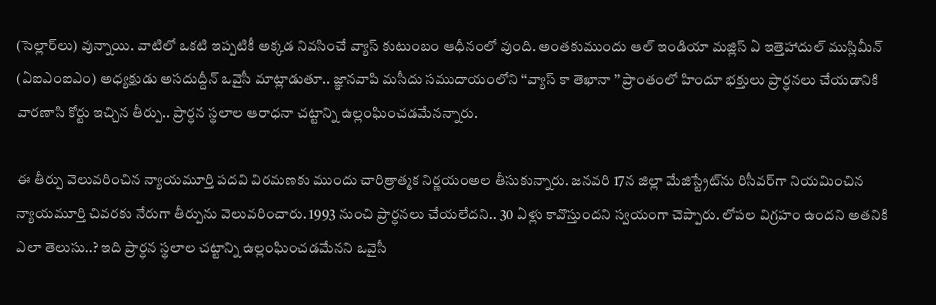(సెల్లార్‌లు) వున్నాయి. వాటిలో ఒకటి ఇప్పటికీ అక్కడ నివసించే వ్యాస్ కుటుంబం ఆధీనంలో వుంది. అంతకుముందు ఆల్ ఇండియా మజ్లిస్ ఏ ఇత్తెహాదుల్ ముస్లిమీన్ (ఏఐఎంఐఎం) అధ్యక్షుడు అసదుద్దీన్ ఒవైసీ మాట్లాడుతూ.. జ్ఞానవాపి మసీదు సముదాయంలోని ‘‘వ్యాస్ కా తెఖానా ’’ ప్రాంతంలో హిందూ భక్తులు ప్రార్ధనలు చేయడానికి వారణాసి కోర్టు ఇచ్చిన తీర్పు.. ప్రార్ధన స్థలాల ఆరాధనా చట్టాన్ని ఉల్లంఘించడమేనన్నారు.

ఈ తీర్పు వెలువరించిన న్యాయమూర్తి పదవి విరమణకు ముందు చారిత్రాత్మక నిర్ణయంఅల తీసుకున్నారు. జనవరి 17న జిల్లా మేజిస్ట్రేట్‌ను రిసీవర్‌గా నియమించిన న్యాయమూర్తి చివరకు నేరుగా తీర్పును వెలువరించారు. 1993 నుంచి ప్రార్ధనలు చేయలేదని.. 30 ఏళ్లు కావొస్తుందని స్వయంగా చెప్పారు. లోపల విగ్రహం ఉందని అతనికి ఎలా తెలుసు..? ఇది ప్రార్ధన స్థలాల చట్టాన్ని ఉల్లంఘించడమేనని ఒవైసీ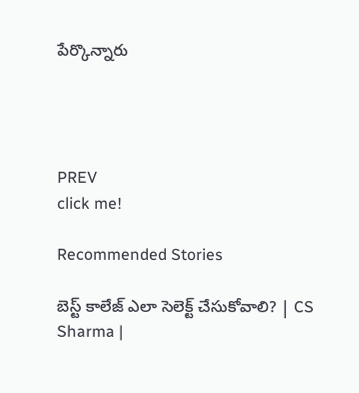పేర్కొన్నారు




PREV
click me!

Recommended Stories

బెస్ట్ కాలేజ్ ఎలా సెలెక్ట్ చేసుకోవాలి? | CS Sharma |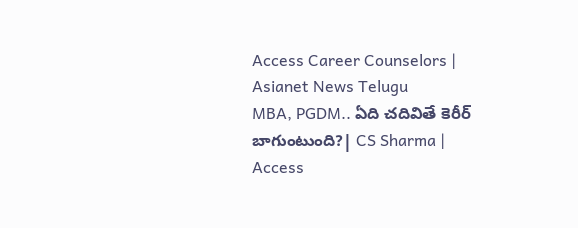Access Career Counselors | Asianet News Telugu
MBA, PGDM.. ఏది చదివితే కెరీర్ బాగుంటుంది?| CS Sharma | Access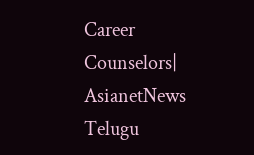Career Counselors| AsianetNews Telugu